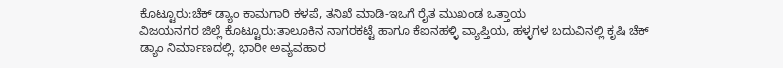ಕೊಟ್ಟೂರು:ಚೆಕ್ ಡ್ಯಾಂ ಕಾಮಗಾರಿ ಕಳಪೆ, ತನಿಖೆ ಮಾಡಿ-ಇಒಗೆ ರೈತ ಮುಖಂಡ ಒತ್ತಾಯ
ವಿಜಯನಗರ ಜಿಲ್ಲೆ ಕೊಟ್ಟೂರು:ತಾಲೂಕಿನ ನಾಗರಕಟ್ಟೆ ಹಾಗೂ ಕೆಐನಹಳ್ಳಿ ವ್ಯಾಪ್ತಿಯ, ಹಳ್ಳಗಳ ಬದುವಿನಲ್ಲಿ ಕೃಷಿ ಚೆಕ್ ಡ್ಯಾಂ ನಿರ್ಮಾಣದಲ್ಲಿ. ಭಾರೀ ಅವ್ಯವಹಾರ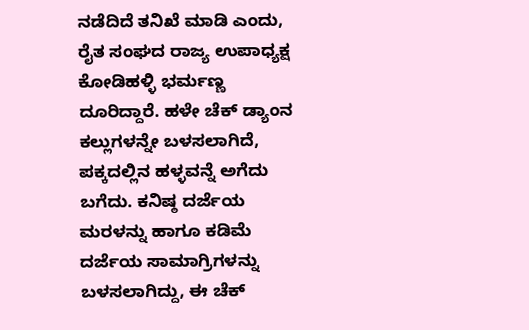ನಡೆದಿದೆ ತನಿಖೆ ಮಾಡಿ ಎಂದು, ರೈತ ಸಂಘದ ರಾಜ್ಯ ಉಪಾಧ್ಯಕ್ಷ ಕೋಡಿಹಳ್ಳಿ ಭರ್ಮಣ್ಣ ದೂರಿದ್ದಾರೆ. ಹಳೇ ಚೆಕ್ ಡ್ಯಾಂನ ಕಲ್ಲುಗಳನ್ನೇ ಬಳಸಲಾಗಿದೆ, ಪಕ್ಕದಲ್ಲಿನ ಹಳ್ಳವನ್ನೆ ಅಗೆದು ಬಗೆದು. ಕನಿಷ್ಠ ದರ್ಜೆಯ ಮರಳನ್ನು ಹಾಗೂ ಕಡಿಮೆ ದರ್ಜೆಯ ಸಾಮಾಗ್ರಿಗಳನ್ನು ಬಳಸಲಾಗಿದ್ದು, ಈ ಚೆಕ್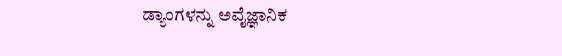ಡ್ಯಾಂಗಳನ್ನು ಅವೈಜ್ಞಾನಿಕ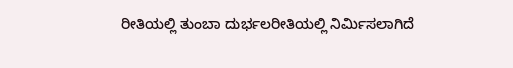ರೀತಿಯಲ್ಲಿ ತುಂಬಾ ದುರ್ಭಲರೀತಿಯಲ್ಲಿ ನಿರ್ಮಿಸಲಾಗಿದೆ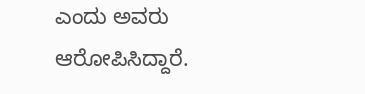ಎಂದು ಅವರು ಆರೋಪಿಸಿದ್ದಾರೆ.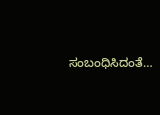ಸಂಬಂಧಿಸಿದಂತೆ…